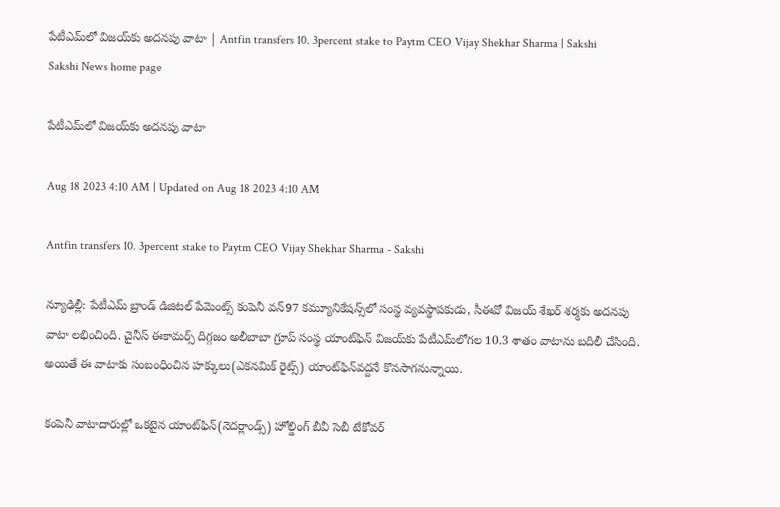పేటీఎమ్‌లో విజయ్‌కు అదనపు వాటా | Antfin transfers 10. 3percent stake to Paytm CEO Vijay Shekhar Sharma | Sakshi
Sakshi News home page

పేటీఎమ్‌లో విజయ్‌కు అదనపు వాటా

Aug 18 2023 4:10 AM | Updated on Aug 18 2023 4:10 AM

Antfin transfers 10. 3percent stake to Paytm CEO Vijay Shekhar Sharma - Sakshi

న్యూఢిల్లీ: పేటీఎమ్‌ బ్రాండ్‌ డిజిటల్‌ పేమెంట్స్‌ కంపెనీ వన్‌97 కమ్యూనికేషన్స్‌లో సంస్థ వ్యవస్థాపకుడు, సీఈవో విజయ్‌ శేఖర్‌ శర్మకు అదనపు వాటా లభించింది. చైనీస్‌ ఈకామర్స్‌ దిగ్గజం అలీబాబా గ్రూప్‌ సంస్థ యాంట్‌ఫిన్‌ విజయ్‌కు పేటీఎమ్‌లోగల 10.3 శాతం వాటాను బదిలీ చేసింది. అయితే ఈ వాటాకు సంబంధించిన హక్కులు(ఎకనమిక్‌ రైట్స్‌) యాంట్‌ఫిన్‌వద్దనే కొనసాగనున్నాయి.

కంపెనీ వాటాదారుల్లో ఒకటైన యాంట్‌ఫిన్‌(నెదర్లాండ్స్‌) హోల్డింగ్‌ బీవీ సెబీ టేకోవర్‌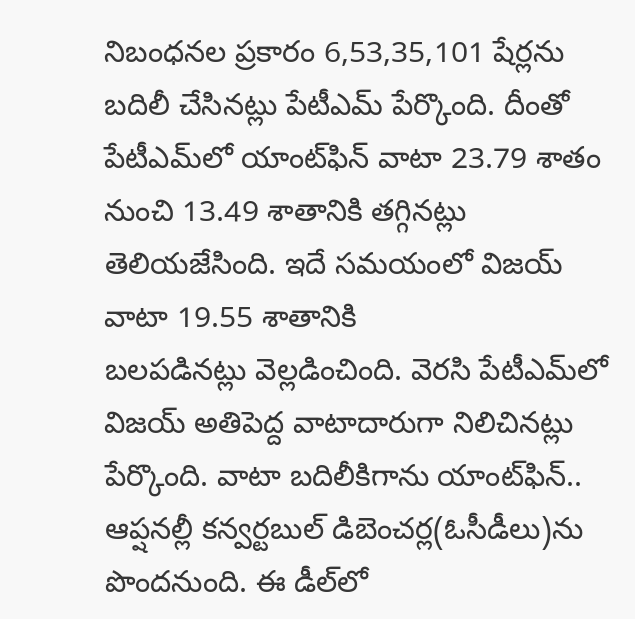నిబంధనల ప్రకారం 6,53,35,101 షేర్లను బదిలీ చేసినట్లు పేటీఎమ్‌ పేర్కొంది. దీంతో పేటీఎమ్‌లో యాంట్‌ఫిన్‌ వాటా 23.79 శాతం నుంచి 13.49 శాతానికి తగ్గినట్లు తెలియజేసింది. ఇదే సమయంలో విజయ్‌ వాటా 19.55 శాతానికి
బలపడినట్లు వెల్లడించింది. వెరసి పేటీఎమ్‌లో విజయ్‌ అతిపెద్ద వాటాదారుగా నిలిచినట్లు పేర్కొంది. వాటా బదిలీకిగాను యాంట్‌ఫిన్‌.. ఆప్షనల్లీ కన్వర్టబుల్‌ డిబెంచర్ల(ఓసీడీలు)ను పొందనుంది. ఈ డీల్‌లో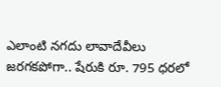ఎలాంటి నగదు లావాదేవీలు జరగకపోగా.. షేరుకి రూ. 795 ధరలో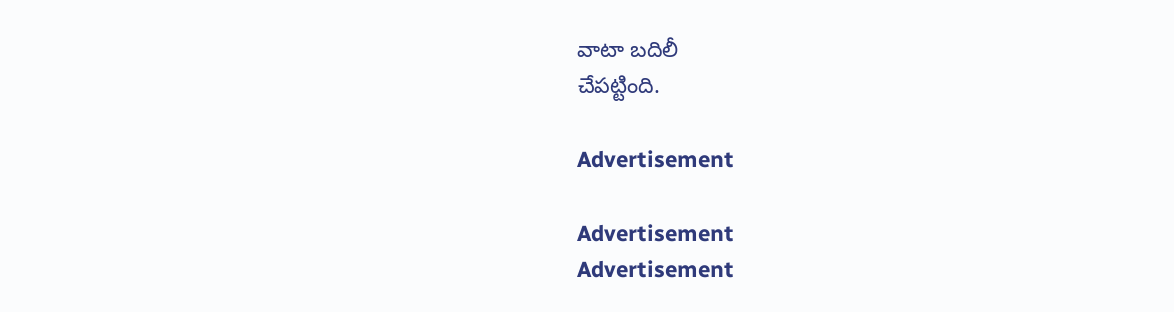వాటా బదిలీ
చేపట్టింది.

Advertisement

Advertisement
Advertisement